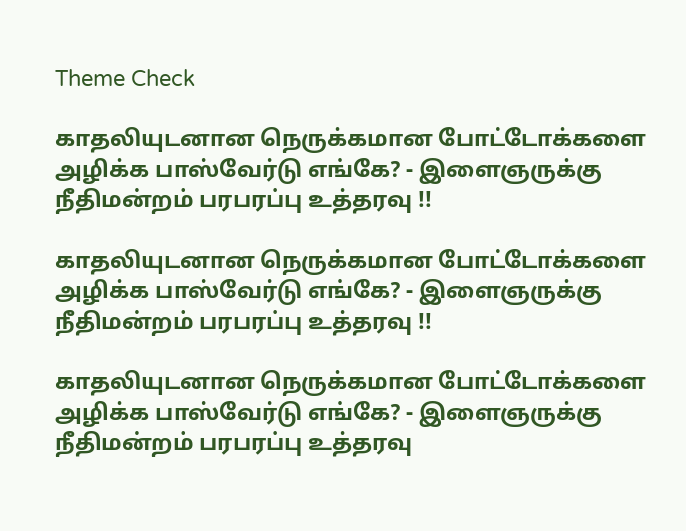Theme Check

காதலியுடனான நெருக்கமான போட்டோக்களை அழிக்க பாஸ்வேர்டு எங்கே? - இளைஞருக்கு நீதிமன்றம் பரபரப்பு உத்தரவு !!

காதலியுடனான நெருக்கமான போட்டோக்களை அழிக்க பாஸ்வேர்டு எங்கே? - இளைஞருக்கு நீதிமன்றம் பரபரப்பு உத்தரவு !!

காதலியுடனான நெருக்கமான போட்டோக்களை அழிக்க பாஸ்வேர்டு எங்கே? - இளைஞருக்கு நீதிமன்றம் பரபரப்பு உத்தரவு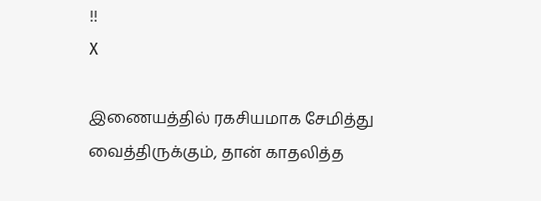!!
X

இணையத்தில் ரகசியமாக சேமித்து வைத்திருக்கும், தான் காதலித்த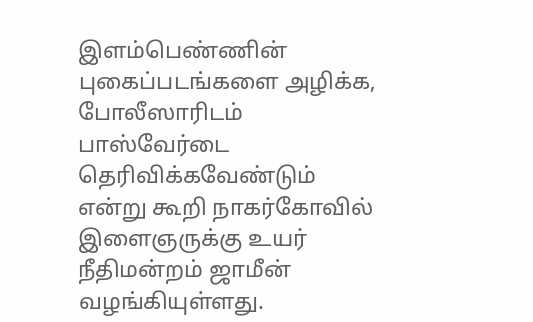இளம்பெண்ணின் புகைப்படங்களை அழிக்க, போலீஸாரிடம் பாஸ்வேர்டை தெரிவிக்கவேண்டும் என்று கூறி நாகர்கோவில் இளைஞருக்கு உயர் நீதிமன்றம் ஜாமீன் வழங்கியுள்ளது.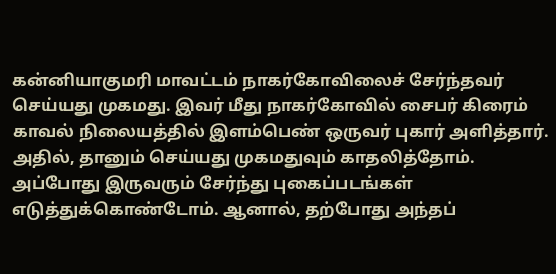கன்னியாகுமரி மாவட்டம் நாகர்கோவிலைச் சேர்ந்தவர் செய்யது முகமது. இவர் மீது நாகர்கோவில் சைபர் கிரைம் காவல் நிலையத்தில் இளம்பெண் ஒருவர் புகார் அளித்தார். அதில், தானும் செய்யது முகமதுவும் காதலித்தோம். அப்போது இருவரும் சேர்ந்து புகைப்படங்கள் எடுத்துக்கொண்டோம். ஆனால், தற்போது அந்தப்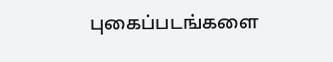புகைப்படங்களை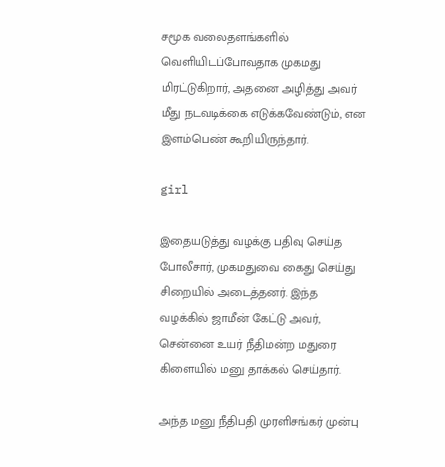சமூக வலைதளங்களில் வெளியிடப்போவதாக முகமது மிரட்டுகிறார், அதனை அழித்து அவர் மீது நடவடிக்கை எடுக்கவேண்டும், என இளம்பெண் கூறியிருந்தார்.

girl

இதையடுத்து வழக்கு பதிவு செய்த போலீசார், முகமதுவை கைது செய்து சிறையில் அடைத்தனர். இந்த வழக்கில் ஜாமீன் கேட்டு அவர், சென்னை உயர் நீதிமன்ற மதுரை கிளையில் மனு தாக்கல் செய்தார்.

அந்த மனு நீதிபதி முரளிசங்கர் முன்பு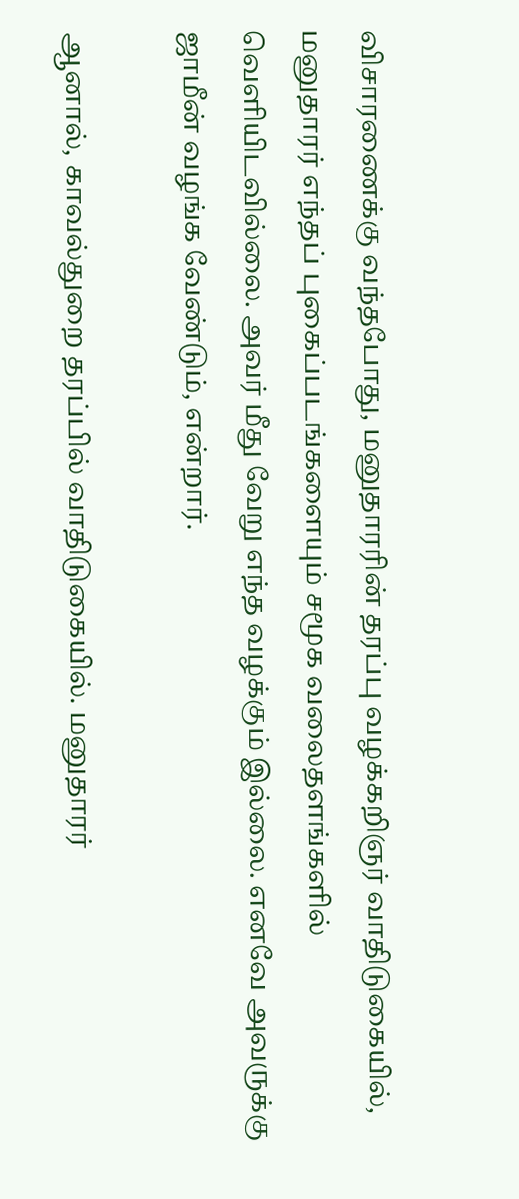விசாரணைக்கு வந்தபோது, மனுதாரரின் தரப்பு வழக்கறிஞர் வாதிடுகையில், மனுதாரர் எந்தப் புகைப்படங்களையும் சமூக வலைதளங்களில் வெளியிடவில்லை. அவர் மீது வேறு எந்த வழக்கும் இல்லை. எனவே அவருக்கு ஜாமீன் வழங்க வேண்டும், என்றார்.

ஆனால், காவல்துறை தரப்பில் வாதிடுகையில். மனுதாரர்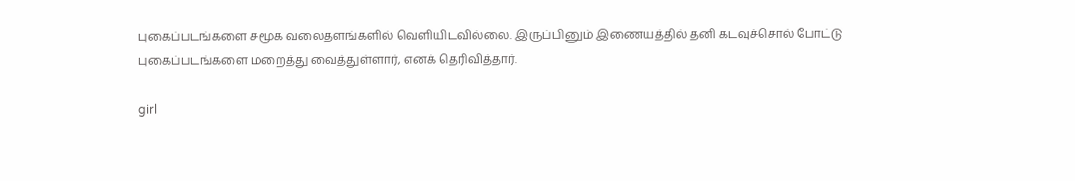புகைப்படங்களை சமூக வலைதளங்களில் வெளியிடவில்லை. இருப்பினும் இணையத்தில் தனி கடவுச்சொல் போட்டு புகைப்படங்களை மறைத்து வைத்துள்ளார், எனக் தெரிவித்தார்.

girl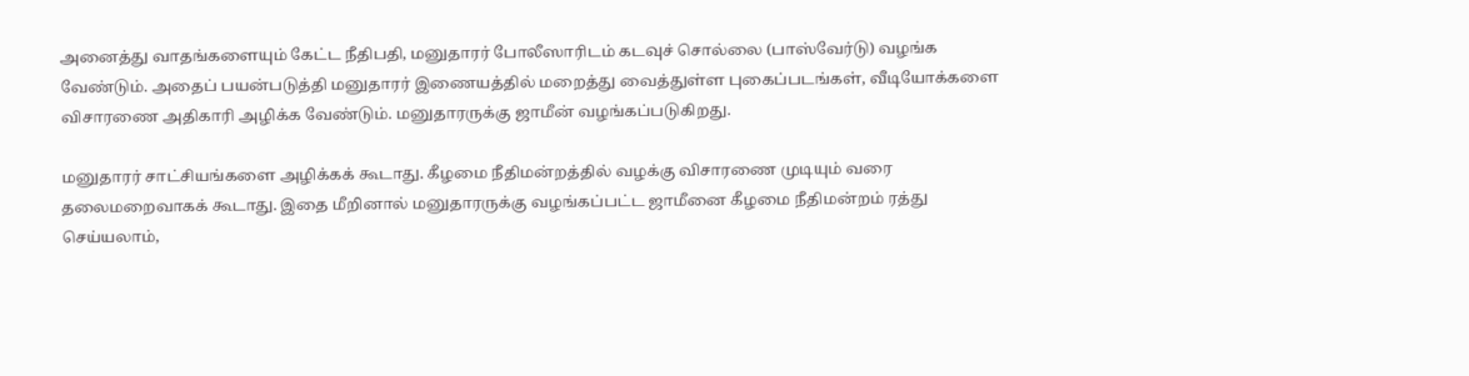அனைத்து வாதங்களையும் கேட்ட நீதிபதி, மனுதாரர் போலீஸாரிடம் கடவுச் சொல்லை (பாஸ்வேர்டு) வழங்க வேண்டும். அதைப் பயன்படுத்தி மனுதாரர் இணையத்தில் மறைத்து வைத்துள்ள புகைப்படங்கள், வீடியோக்களை விசாரணை அதிகாரி அழிக்க வேண்டும். மனுதாரருக்கு ஜாமீன் வழங்கப்படுகிறது.

மனுதாரர் சாட்சியங்களை அழிக்கக் கூடாது. கீழமை நீதிமன்றத்தில் வழக்கு விசாரணை முடியும் வரை தலைமறைவாகக் கூடாது. இதை மீறினால் மனுதாரருக்கு வழங்கப்பட்ட ஜாமீனை கீழமை நீதிமன்றம் ரத்து செய்யலாம்,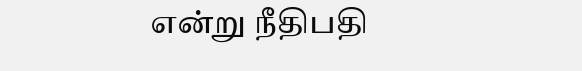என்று நீதிபதி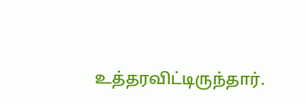உத்தரவிட்டிருந்தார்.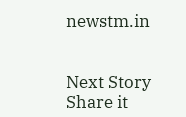newstm.in


Next Story
Share it